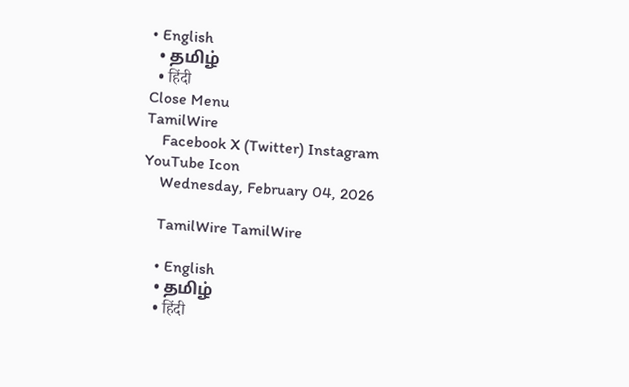• English
  • தமிழ்
  • हिंदी
Close Menu
TamilWire
    Facebook X (Twitter) Instagram YouTube Icon
    Wednesday, February 04, 2026

    TamilWire TamilWire

    • English
    • தமிழ்
    • हिंदी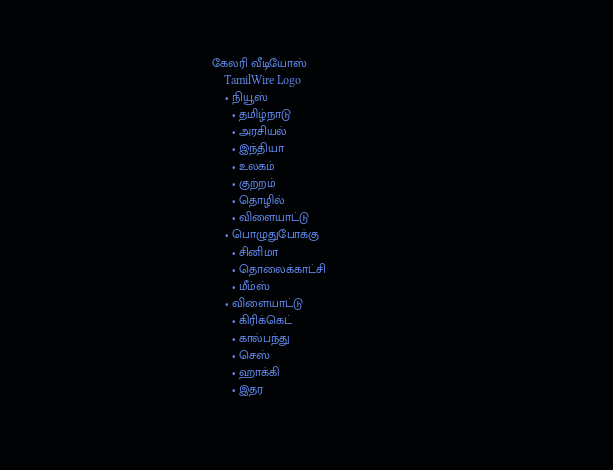கேலரி வீடியோஸ்
    TamilWire Logo
    • நியூஸ்
      • தமிழ்நாடு
      • அரசியல்
      • இந்தியா
      • உலகம்
      • குற்றம்
      • தொழில்
      • விளையாட்டு
    • பொழுதுபோக்கு
      • சினிமா
      • தொலைக்காட்சி
      • மீம்ஸ்
    • விளையாட்டு
      • கிரிக்கெட்
      • கால்பந்து
      • செஸ்
      • ஹாக்கி
      • இதர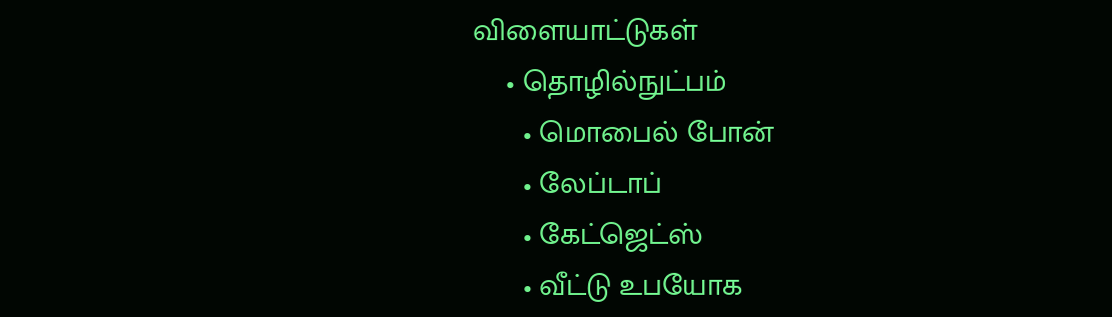விளையாட்டுகள்
    • தொழில்நுட்பம்
      • மொபைல் போன்
      • லேப்டாப்
      • கேட்ஜெட்ஸ்
      • வீட்டு உபயோக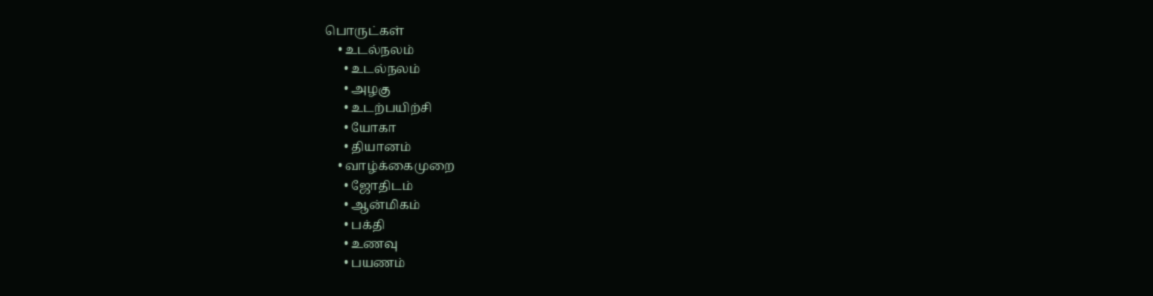பொருட்கள்
    • உடல்நலம்
      • உடல்நலம்
      • அழகு
      • உடற்பயிற்சி
      • யோகா
      • தியானம்
    • வாழ்க்கைமுறை
      • ஜோதிடம்
      • ஆன்மிகம்
      • பக்தி
      • உணவு
      • பயணம்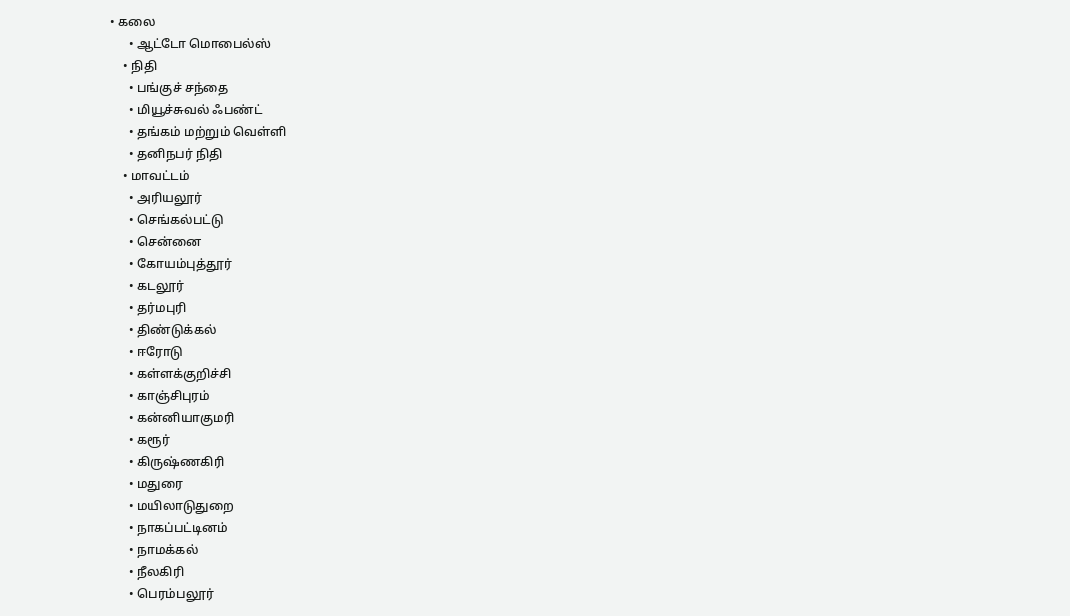• கலை
      • ஆட்டோ மொபைல்ஸ்
    • நிதி
      • பங்குச் சந்தை
      • மியூச்சுவல் ஃபண்ட்
      • தங்கம் மற்றும் வெள்ளி
      • தனிநபர் நிதி
    • மாவட்டம்
      • அரியலூர்
      • செங்கல்பட்டு
      • சென்னை
      • கோயம்புத்தூர்
      • கடலூர்
      • தர்மபுரி
      • திண்டுக்கல்
      • ஈரோடு
      • கள்ளக்குறிச்சி
      • காஞ்சிபுரம்
      • கன்னியாகுமரி
      • கரூர்
      • கிருஷ்ணகிரி
      • மதுரை
      • மயிலாடுதுறை
      • நாகப்பட்டினம்
      • நாமக்கல்
      • நீலகிரி
      • பெரம்பலூர்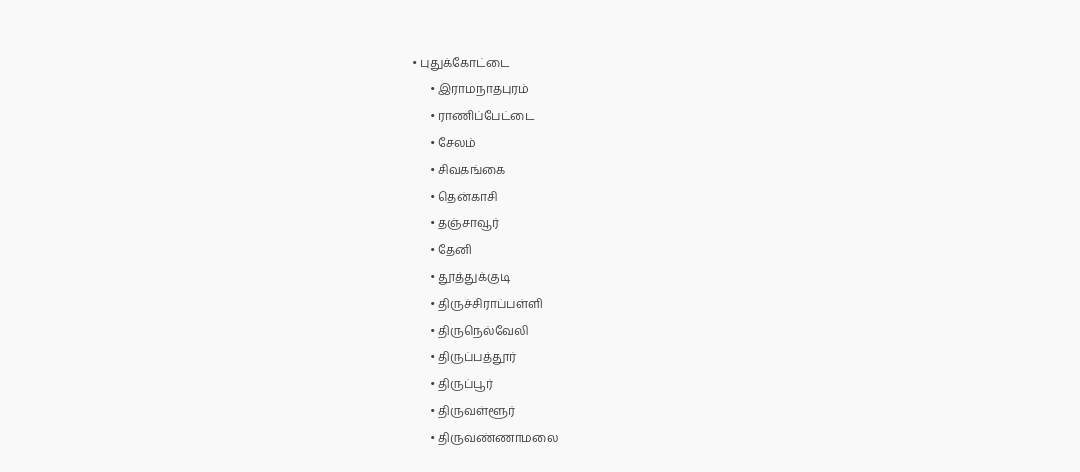• புதுக்கோட்டை
      • இராமநாதபுரம்
      • ராணிப்பேட்டை
      • சேலம்
      • சிவகங்கை
      • தென்காசி
      • தஞ்சாவூர்
      • தேனி
      • தூத்துக்குடி
      • திருச்சிராப்பள்ளி
      • திருநெல்வேலி
      • திருப்பத்தூர்
      • திருப்பூர்
      • திருவள்ளூர்
      • திருவண்ணாமலை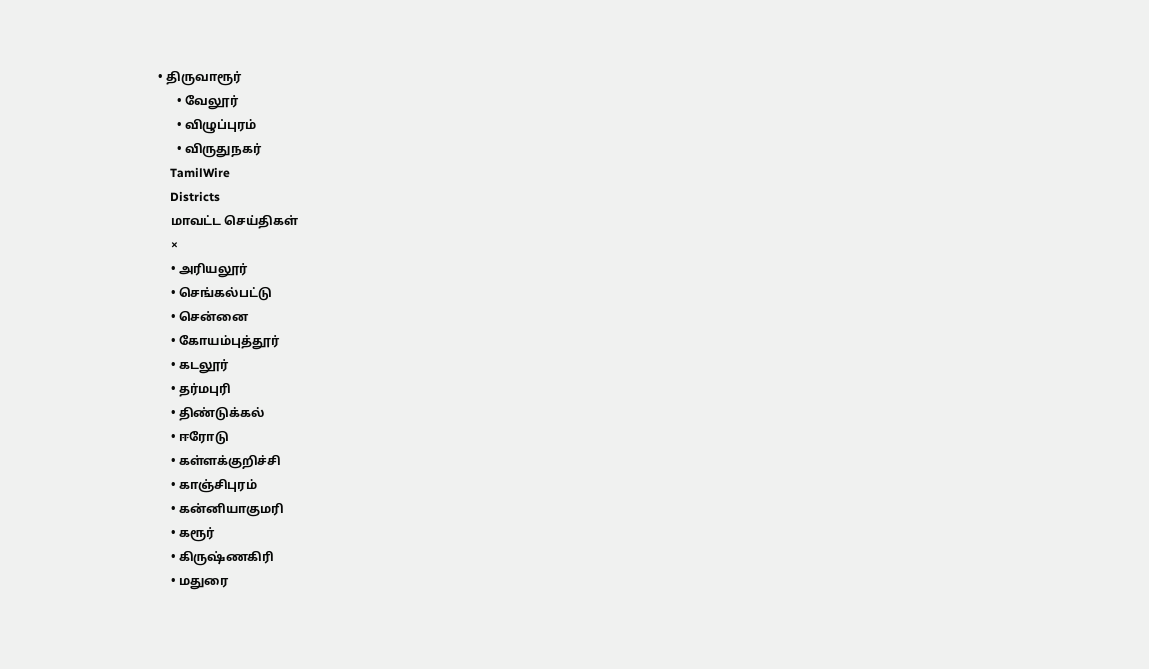• திருவாரூர்
      • வேலூர்
      • விழுப்புரம்
      • விருதுநகர்
    TamilWire
    Districts
    மாவட்ட செய்திகள்
    ×
    • அரியலூர்
    • செங்கல்பட்டு
    • சென்னை
    • கோயம்புத்தூர்
    • கடலூர்
    • தர்மபுரி
    • திண்டுக்கல்
    • ஈரோடு
    • கள்ளக்குறிச்சி
    • காஞ்சிபுரம்
    • கன்னியாகுமரி
    • கரூர்
    • கிருஷ்ணகிரி
    • மதுரை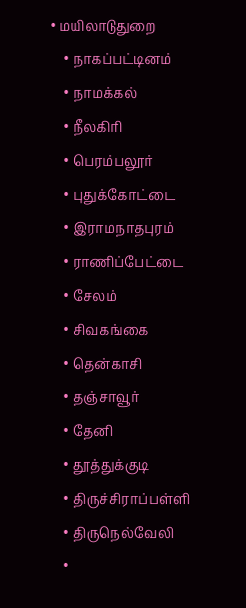• மயிலாடுதுறை
    • நாகப்பட்டினம்
    • நாமக்கல்
    • நீலகிரி
    • பெரம்பலூர்
    • புதுக்கோட்டை
    • இராமநாதபுரம்
    • ராணிப்பேட்டை
    • சேலம்
    • சிவகங்கை
    • தென்காசி
    • தஞ்சாவூர்
    • தேனி
    • தூத்துக்குடி
    • திருச்சிராப்பள்ளி
    • திருநெல்வேலி
    •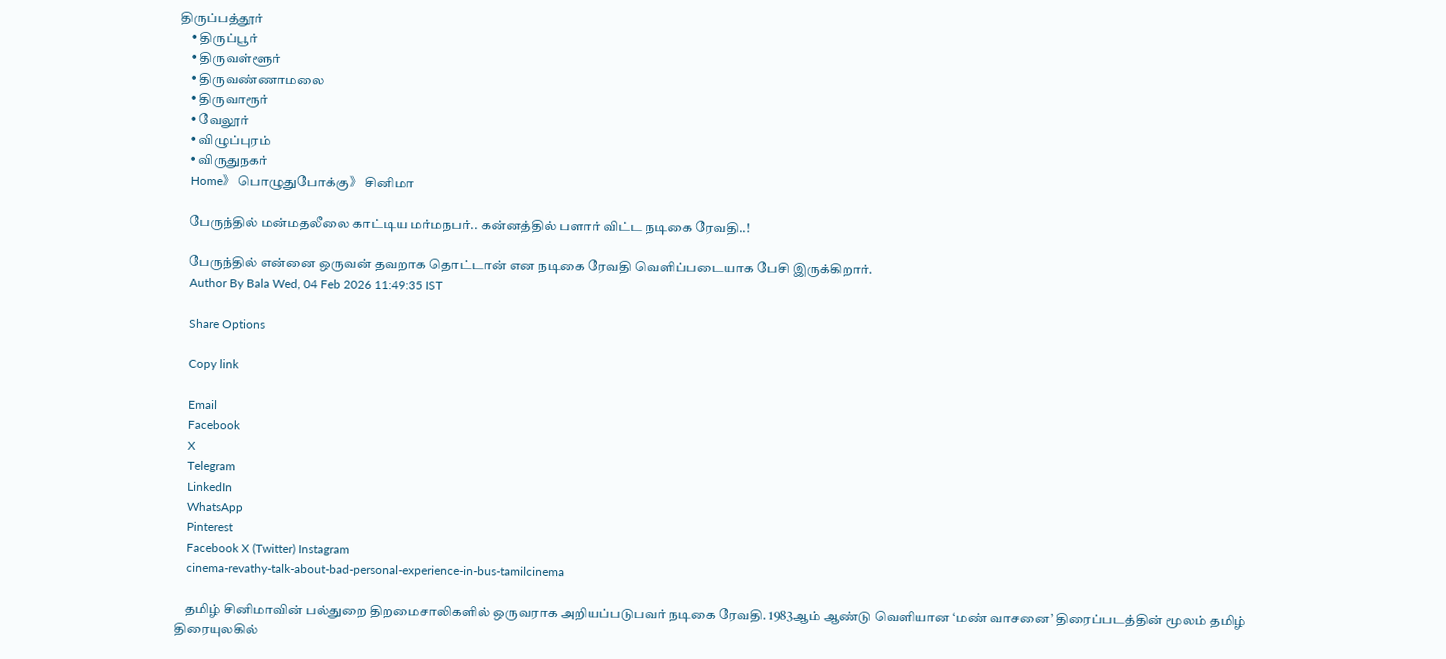திருப்பத்தூர்
    • திருப்பூர்
    • திருவள்ளூர்
    • திருவண்ணாமலை
    • திருவாரூர்
    • வேலூர்
    • விழுப்புரம்
    • விருதுநகர்
    Home》 பொழுதுபோக்கு》 சினிமா

    பேருந்தில் மன்மதலீலை காட்டிய மர்மநபர்.. கன்னத்தில் பளார் விட்ட நடிகை ரேவதி..!

    பேருந்தில் என்னை ஒருவன் தவறாக தொட்டான் என நடிகை ரேவதி வெளிப்படையாக பேசி இருக்கிறார்.
    Author By Bala Wed, 04 Feb 2026 11:49:35 IST

    Share Options

    Copy link

    Email
    Facebook
    X
    Telegram
    LinkedIn
    WhatsApp
    Pinterest
    Facebook X (Twitter) Instagram
    cinema-revathy-talk-about-bad-personal-experience-in-bus-tamilcinema

    தமிழ் சினிமாவின் பல்துறை திறமைசாலிகளில் ஒருவராக அறியப்படுபவர் நடிகை ரேவதி. 1983ஆம் ஆண்டு வெளியான ‘மண் வாசனை’ திரைப்படத்தின் மூலம் தமிழ் திரையுலகில்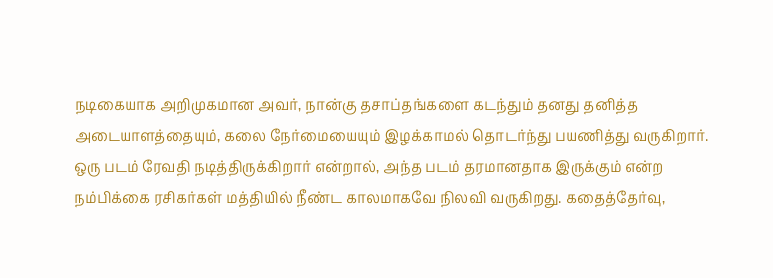நடிகையாக அறிமுகமான அவர், நான்கு தசாப்தங்களை கடந்தும் தனது தனித்த அடையாளத்தையும், கலை நேர்மையையும் இழக்காமல் தொடர்ந்து பயணித்து வருகிறார். ஒரு படம் ரேவதி நடித்திருக்கிறார் என்றால், அந்த படம் தரமானதாக இருக்கும் என்ற நம்பிக்கை ரசிகர்கள் மத்தியில் நீண்ட காலமாகவே நிலவி வருகிறது. கதைத்தேர்வு,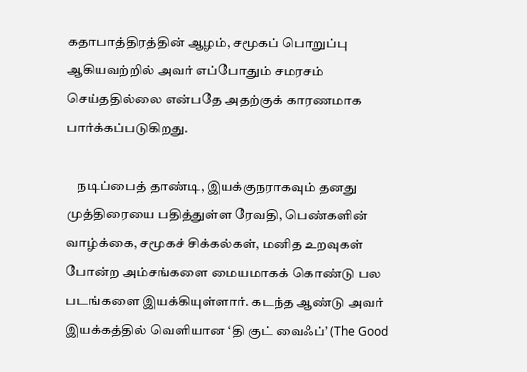கதாபாத்திரத்தின் ஆழம், சமூகப் பொறுப்பு ஆகியவற்றில் அவர் எப்போதும் சமரசம் செய்ததில்லை என்பதே அதற்குக் காரணமாக பார்க்கப்படுகிறது.

    நடிப்பைத் தாண்டி, இயக்குநராகவும் தனது முத்திரையை பதித்துள்ள ரேவதி, பெண்களின் வாழ்க்கை, சமூகச் சிக்கல்கள், மனித உறவுகள் போன்ற அம்சங்களை மையமாகக் கொண்டு பல படங்களை இயக்கியுள்ளார். கடந்த ஆண்டு அவர் இயக்கத்தில் வெளியான ‘தி குட் வைஃப்’ (The Good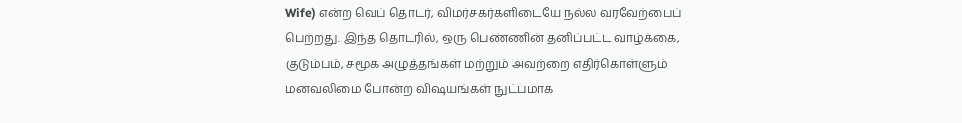Wife) என்ற வெப் தொடர், விமர்சகர்களிடையே நல்ல வரவேற்பைப் பெற்றது. இந்த தொடரில், ஒரு பெண்ணின் தனிப்பட்ட வாழ்க்கை, குடும்பம், சமூக அழுத்தங்கள் மற்றும் அவற்றை எதிர்கொள்ளும் மனவலிமை போன்ற விஷயங்கள் நுட்பமாக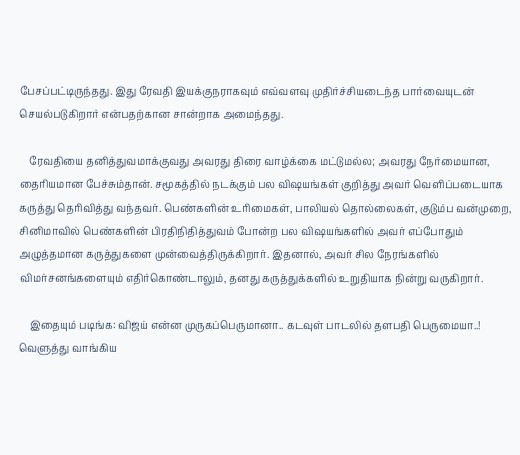பேசப்பட்டிருந்தது. இது ரேவதி இயக்குநராகவும் எவ்வளவு முதிர்ச்சியடைந்த பார்வையுடன் செயல்படுகிறார் என்பதற்கான சான்றாக அமைந்தது.

    ரேவதியை தனித்துவமாக்குவது அவரது திரை வாழ்க்கை மட்டுமல்ல; அவரது நேர்மையான, தைரியமான பேச்சும்தான். சமூகத்தில் நடக்கும் பல விஷயங்கள் குறித்து அவர் வெளிப்படையாக கருத்து தெரிவித்து வந்தவர். பெண்களின் உரிமைகள், பாலியல் தொல்லைகள், குடும்ப வன்முறை, சினிமாவில் பெண்களின் பிரதிநிதித்துவம் போன்ற பல விஷயங்களில் அவர் எப்போதும் அழுத்தமான கருத்துகளை முன்வைத்திருக்கிறார். இதனால், அவர் சில நேரங்களில் விமர்சனங்களையும் எதிர்கொண்டாலும், தனது கருத்துக்களில் உறுதியாக நின்று வருகிறார்.

    இதையும் படிங்க: விஜய் என்ன முருகப்பெருமானா.. கடவுள் பாடலில் தளபதி பெருமையா..! வெளுத்து வாங்கிய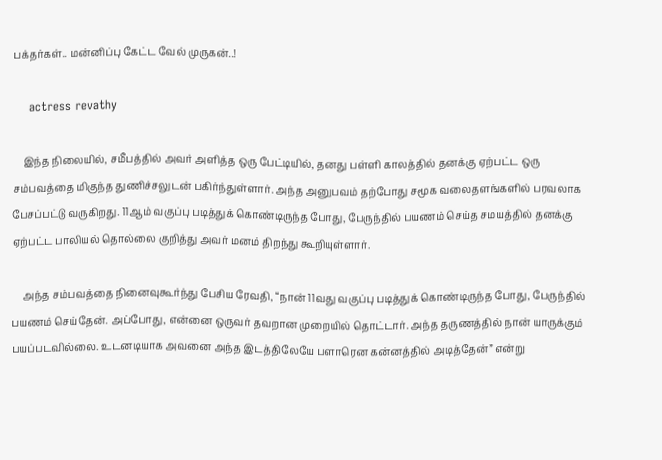பக்தர்கள்.. மன்னிப்பு கேட்ட வேல் முருகன்..!

    actress revathy

    இந்த நிலையில், சமீபத்தில் அவர் அளித்த ஒரு பேட்டியில், தனது பள்ளி காலத்தில் தனக்கு ஏற்பட்ட ஒரு சம்பவத்தை மிகுந்த துணிச்சலுடன் பகிர்ந்துள்ளார். அந்த அனுபவம் தற்போது சமூக வலைதளங்களில் பரவலாக பேசப்பட்டு வருகிறது. 11ஆம் வகுப்பு படித்துக் கொண்டிருந்த போது, பேருந்தில் பயணம் செய்த சமயத்தில் தனக்கு ஏற்பட்ட பாலியல் தொல்லை குறித்து அவர் மனம் திறந்து கூறியுள்ளார்.

    அந்த சம்பவத்தை நினைவுகூர்ந்து பேசிய ரேவதி, “நான் 11வது வகுப்பு படித்துக் கொண்டிருந்த போது, பேருந்தில் பயணம் செய்தேன். அப்போது, என்னை ஒருவர் தவறான முறையில் தொட்டார். அந்த தருணத்தில் நான் யாருக்கும் பயப்படவில்லை. உடனடியாக அவனை அந்த இடத்திலேயே பளாரென கன்னத்தில் அடித்தேன்” என்று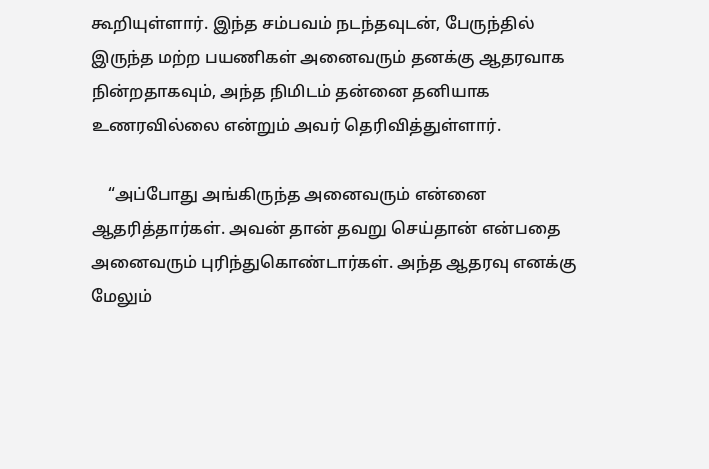கூறியுள்ளார். இந்த சம்பவம் நடந்தவுடன், பேருந்தில் இருந்த மற்ற பயணிகள் அனைவரும் தனக்கு ஆதரவாக நின்றதாகவும், அந்த நிமிடம் தன்னை தனியாக உணரவில்லை என்றும் அவர் தெரிவித்துள்ளார்.

    “அப்போது அங்கிருந்த அனைவரும் என்னை ஆதரித்தார்கள். அவன் தான் தவறு செய்தான் என்பதை அனைவரும் புரிந்துகொண்டார்கள். அந்த ஆதரவு எனக்கு மேலும்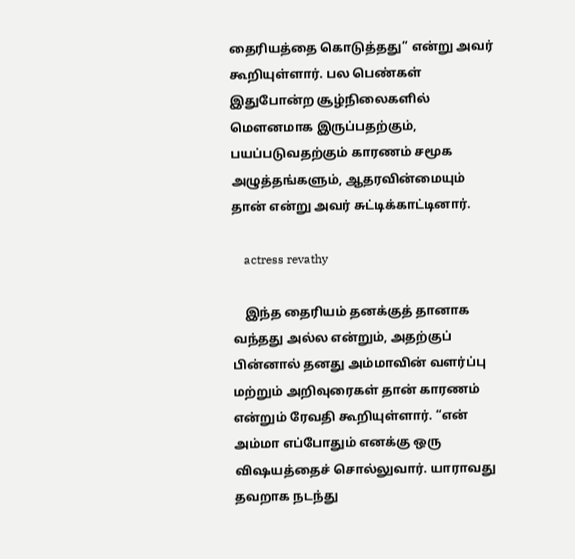தைரியத்தை கொடுத்தது” என்று அவர் கூறியுள்ளார். பல பெண்கள் இதுபோன்ற சூழ்நிலைகளில் மௌனமாக இருப்பதற்கும், பயப்படுவதற்கும் காரணம் சமூக அழுத்தங்களும், ஆதரவின்மையும் தான் என்று அவர் சுட்டிக்காட்டினார்.

    actress revathy

    இந்த தைரியம் தனக்குத் தானாக வந்தது அல்ல என்றும், அதற்குப் பின்னால் தனது அம்மாவின் வளர்ப்பு மற்றும் அறிவுரைகள் தான் காரணம் என்றும் ரேவதி கூறியுள்ளார். “என் அம்மா எப்போதும் எனக்கு ஒரு விஷயத்தைச் சொல்லுவார். யாராவது தவறாக நடந்து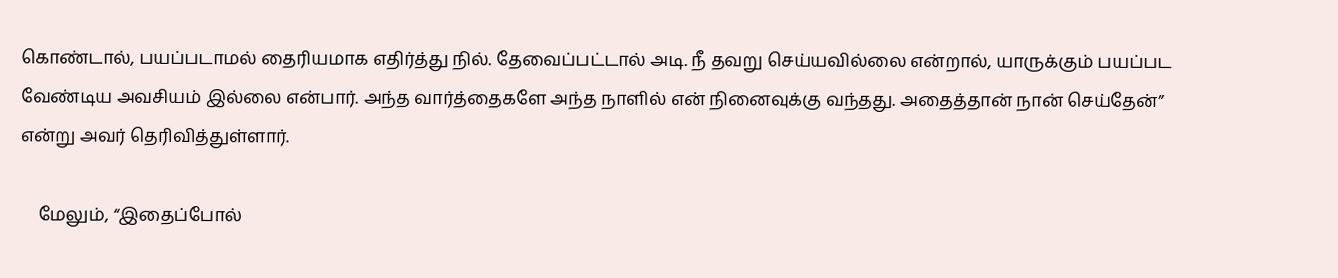கொண்டால், பயப்படாமல் தைரியமாக எதிர்த்து நில். தேவைப்பட்டால் அடி. நீ தவறு செய்யவில்லை என்றால், யாருக்கும் பயப்பட வேண்டிய அவசியம் இல்லை என்பார். அந்த வார்த்தைகளே அந்த நாளில் என் நினைவுக்கு வந்தது. அதைத்தான் நான் செய்தேன்” என்று அவர் தெரிவித்துள்ளார்.

    மேலும், “இதைப்போல்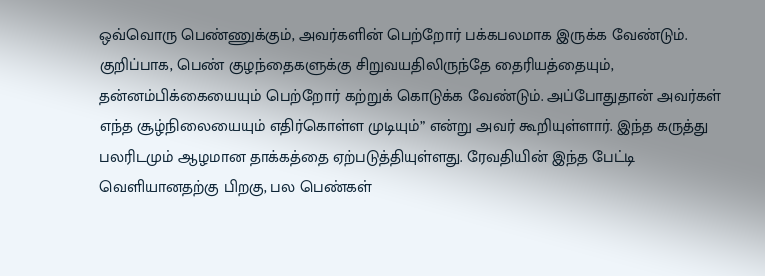ஒவ்வொரு பெண்ணுக்கும், அவர்களின் பெற்றோர் பக்கபலமாக இருக்க வேண்டும். குறிப்பாக, பெண் குழந்தைகளுக்கு சிறுவயதிலிருந்தே தைரியத்தையும், தன்னம்பிக்கையையும் பெற்றோர் கற்றுக் கொடுக்க வேண்டும். அப்போதுதான் அவர்கள் எந்த சூழ்நிலையையும் எதிர்கொள்ள முடியும்” என்று அவர் கூறியுள்ளார். இந்த கருத்து பலரிடமும் ஆழமான தாக்கத்தை ஏற்படுத்தியுள்ளது. ரேவதியின் இந்த பேட்டி வெளியானதற்கு பிறகு, பல பெண்கள்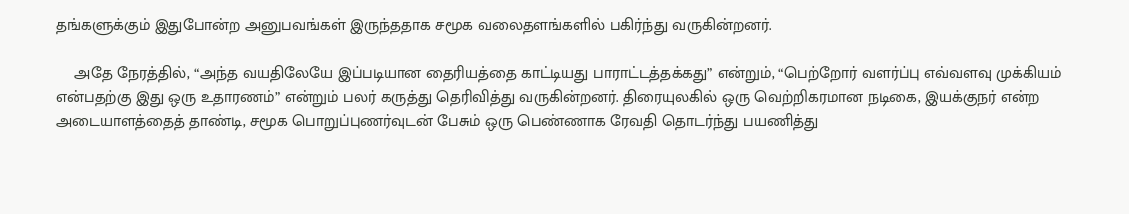தங்களுக்கும் இதுபோன்ற அனுபவங்கள் இருந்ததாக சமூக வலைதளங்களில் பகிர்ந்து வருகின்றனர்.

    அதே நேரத்தில், “அந்த வயதிலேயே இப்படியான தைரியத்தை காட்டியது பாராட்டத்தக்கது” என்றும், “பெற்றோர் வளர்ப்பு எவ்வளவு முக்கியம் என்பதற்கு இது ஒரு உதாரணம்” என்றும் பலர் கருத்து தெரிவித்து வருகின்றனர். திரையுலகில் ஒரு வெற்றிகரமான நடிகை, இயக்குநர் என்ற அடையாளத்தைத் தாண்டி, சமூக பொறுப்புணர்வுடன் பேசும் ஒரு பெண்ணாக ரேவதி தொடர்ந்து பயணித்து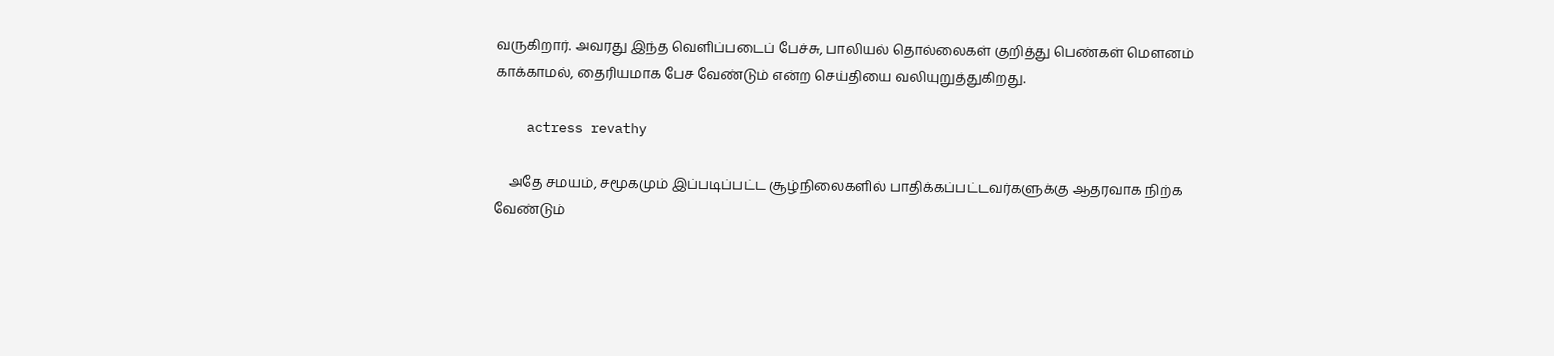வருகிறார். அவரது இந்த வெளிப்படைப் பேச்சு, பாலியல் தொல்லைகள் குறித்து பெண்கள் மௌனம் காக்காமல், தைரியமாக பேச வேண்டும் என்ற செய்தியை வலியுறுத்துகிறது.

    actress revathy

    அதே சமயம், சமூகமும் இப்படிப்பட்ட சூழ்நிலைகளில் பாதிக்கப்பட்டவர்களுக்கு ஆதரவாக நிற்க வேண்டும்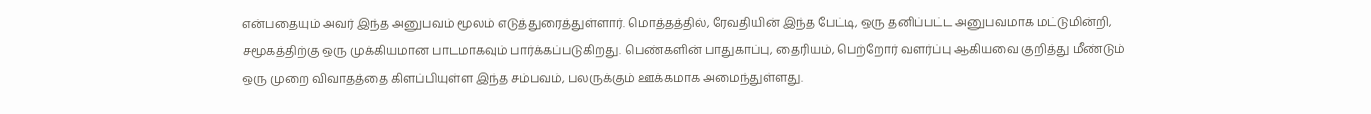என்பதையும் அவர் இந்த அனுபவம் மூலம் எடுத்துரைத்துள்ளார். மொத்தத்தில், ரேவதியின் இந்த பேட்டி, ஒரு தனிப்பட்ட அனுபவமாக மட்டுமின்றி, சமூகத்திற்கு ஒரு முக்கியமான பாடமாகவும் பார்க்கப்படுகிறது. பெண்களின் பாதுகாப்பு, தைரியம், பெற்றோர் வளர்ப்பு ஆகியவை குறித்து மீண்டும் ஒரு முறை விவாதத்தை கிளப்பியுள்ள இந்த சம்பவம், பலருக்கும் ஊக்கமாக அமைந்துள்ளது.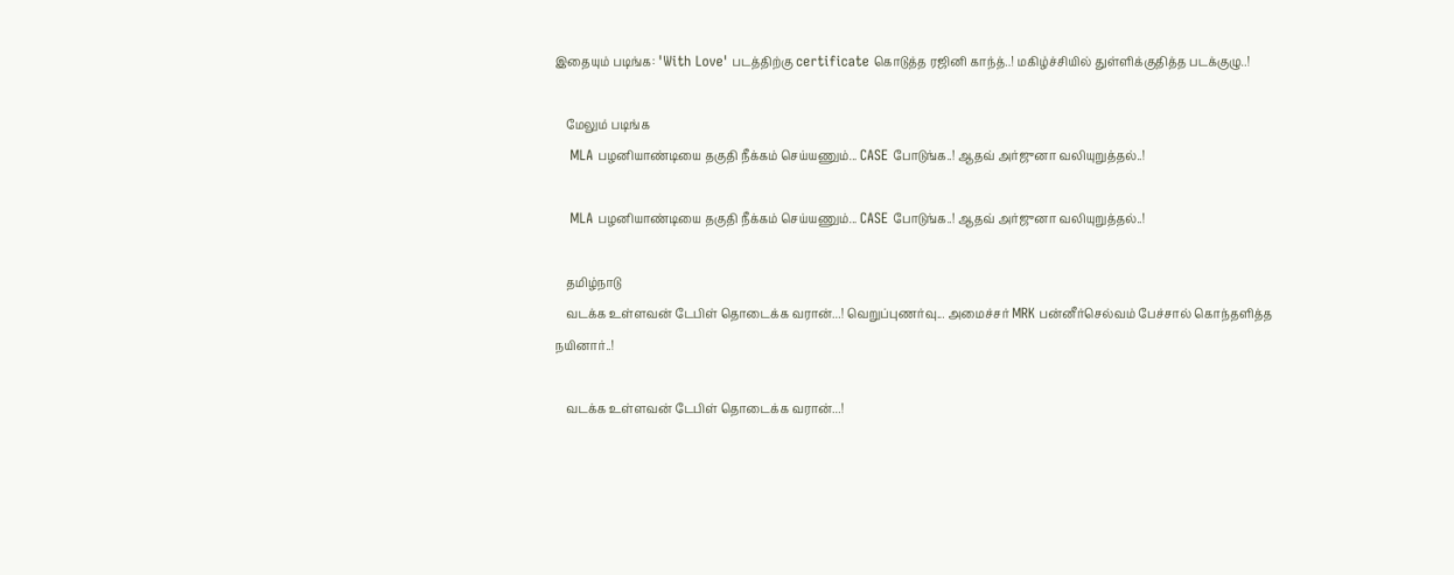இதையும் படிங்க: 'With Love' படத்திற்கு certificate கொடுத்த ரஜினி காந்த்..! மகிழ்ச்சியில் துள்ளிக்குதித்த படக்குழு..!

    மேலும் படிங்க
    MLA பழனியாண்டியை தகுதி நீக்கம் செய்யணும்... CASE போடுங்க..! ஆதவ் அர்ஜுனா வலியுறுத்தல்..!

    MLA பழனியாண்டியை தகுதி நீக்கம் செய்யணும்... CASE போடுங்க..! ஆதவ் அர்ஜுனா வலியுறுத்தல்..!

    தமிழ்நாடு
    வடக்க உள்ளவன் டேபிள் தொடைக்க வரான்...! வெறுப்புணர்வு... அமைச்சர் MRK பன்னீர்செல்வம் பேச்சால் கொந்தளித்த நயினார்..!

    வடக்க உள்ளவன் டேபிள் தொடைக்க வரான்...!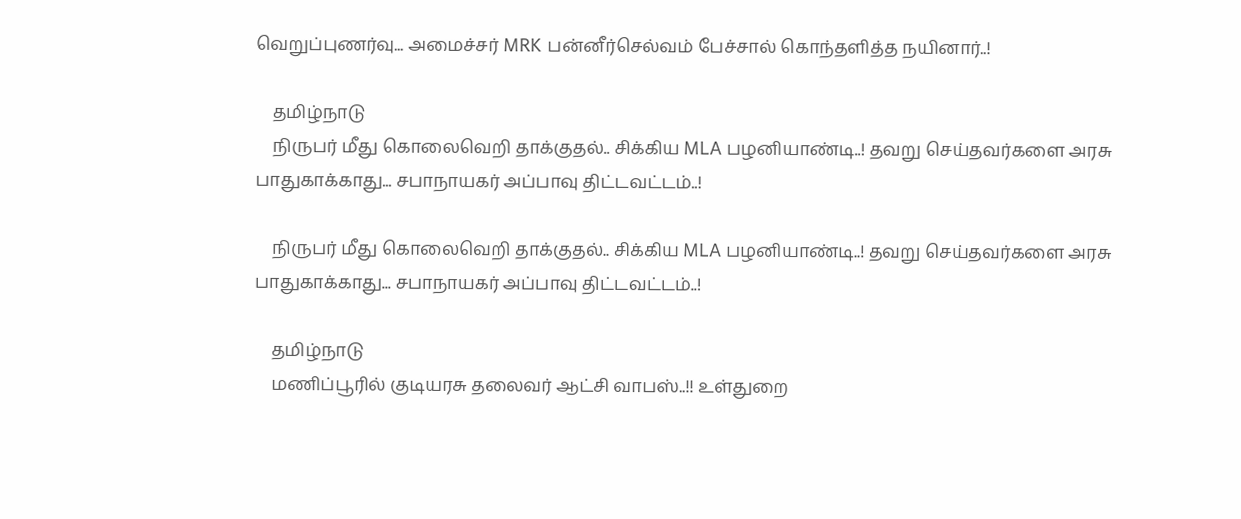வெறுப்புணர்வு... அமைச்சர் MRK பன்னீர்செல்வம் பேச்சால் கொந்தளித்த நயினார்..!

    தமிழ்நாடு
    நிருபர் மீது கொலைவெறி தாக்குதல்.. சிக்கிய MLA பழனியாண்டி..! தவறு செய்தவர்களை அரசு பாதுகாக்காது... சபாநாயகர் அப்பாவு திட்டவட்டம்..!

    நிருபர் மீது கொலைவெறி தாக்குதல்.. சிக்கிய MLA பழனியாண்டி..! தவறு செய்தவர்களை அரசு பாதுகாக்காது... சபாநாயகர் அப்பாவு திட்டவட்டம்..!

    தமிழ்நாடு
    மணிப்பூரில் குடியரசு தலைவர் ஆட்சி வாபஸ்..!! உள்துறை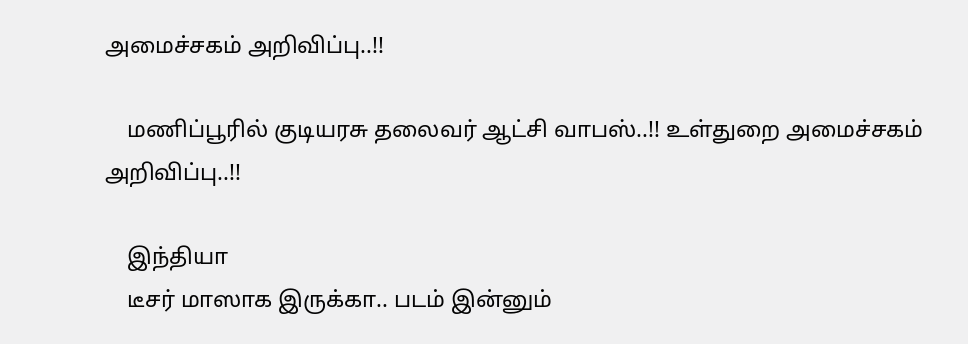அமைச்சகம் அறிவிப்பு..!!

    மணிப்பூரில் குடியரசு தலைவர் ஆட்சி வாபஸ்..!! உள்துறை அமைச்சகம் அறிவிப்பு..!!

    இந்தியா
    டீசர் மாஸாக இருக்கா.. படம் இன்னும்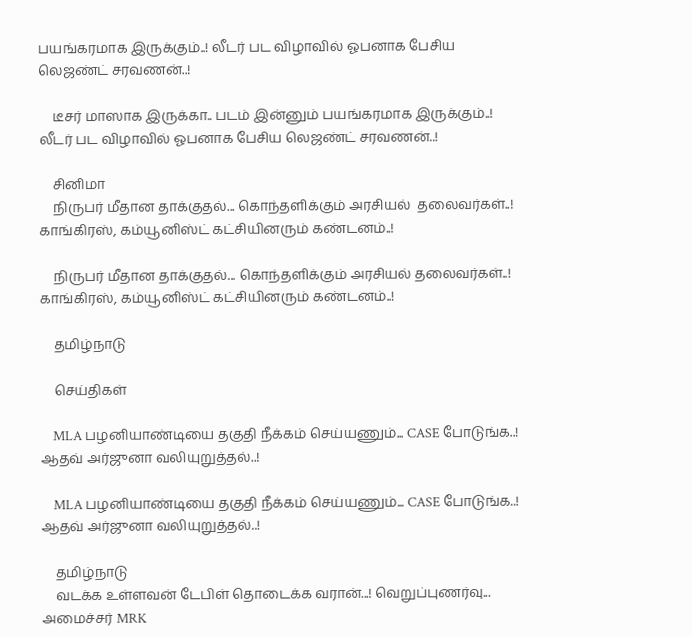பயங்கரமாக இருக்கும்..! லீடர் பட விழாவில் ஓபனாக பேசிய லெஜண்ட் சரவணன்..!

    டீசர் மாஸாக இருக்கா.. படம் இன்னும் பயங்கரமாக இருக்கும்..! லீடர் பட விழாவில் ஓபனாக பேசிய லெஜண்ட் சரவணன்..!

    சினிமா
    நிருபர் மீதான தாக்குதல்... கொந்தளிக்கும் அரசியல்  தலைவர்கள்..! காங்கிரஸ், கம்யூனிஸ்ட் கட்சியினரும் கண்டனம்..!

    நிருபர் மீதான தாக்குதல்... கொந்தளிக்கும் அரசியல் தலைவர்கள்..! காங்கிரஸ், கம்யூனிஸ்ட் கட்சியினரும் கண்டனம்..!

    தமிழ்நாடு

    செய்திகள்

    MLA பழனியாண்டியை தகுதி நீக்கம் செய்யணும்... CASE போடுங்க..! ஆதவ் அர்ஜுனா வலியுறுத்தல்..!

    MLA பழனியாண்டியை தகுதி நீக்கம் செய்யணும்... CASE போடுங்க..! ஆதவ் அர்ஜுனா வலியுறுத்தல்..!

    தமிழ்நாடு
    வடக்க உள்ளவன் டேபிள் தொடைக்க வரான்...! வெறுப்புணர்வு... அமைச்சர் MRK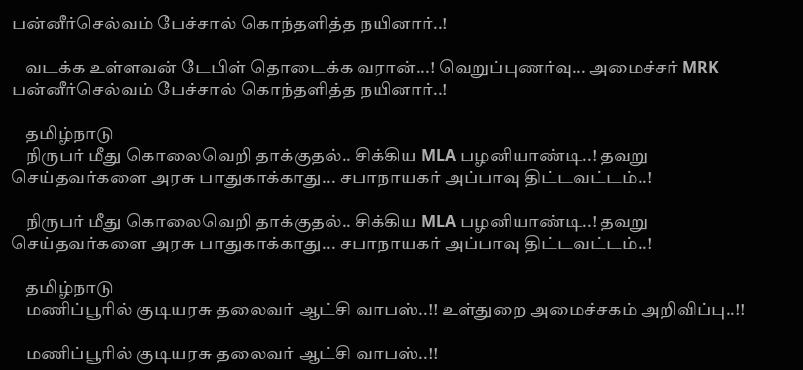பன்னீர்செல்வம் பேச்சால் கொந்தளித்த நயினார்..!

    வடக்க உள்ளவன் டேபிள் தொடைக்க வரான்...! வெறுப்புணர்வு... அமைச்சர் MRK பன்னீர்செல்வம் பேச்சால் கொந்தளித்த நயினார்..!

    தமிழ்நாடு
    நிருபர் மீது கொலைவெறி தாக்குதல்.. சிக்கிய MLA பழனியாண்டி..! தவறு செய்தவர்களை அரசு பாதுகாக்காது... சபாநாயகர் அப்பாவு திட்டவட்டம்..!

    நிருபர் மீது கொலைவெறி தாக்குதல்.. சிக்கிய MLA பழனியாண்டி..! தவறு செய்தவர்களை அரசு பாதுகாக்காது... சபாநாயகர் அப்பாவு திட்டவட்டம்..!

    தமிழ்நாடு
    மணிப்பூரில் குடியரசு தலைவர் ஆட்சி வாபஸ்..!! உள்துறை அமைச்சகம் அறிவிப்பு..!!

    மணிப்பூரில் குடியரசு தலைவர் ஆட்சி வாபஸ்..!!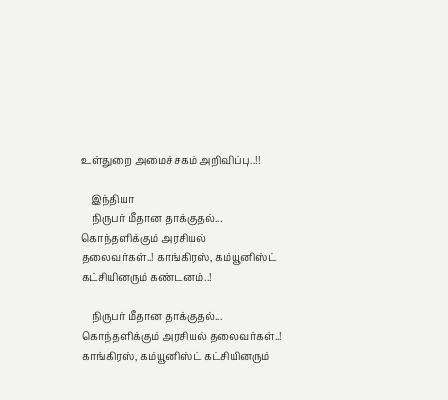உள்துறை அமைச்சகம் அறிவிப்பு..!!

    இந்தியா
    நிருபர் மீதான தாக்குதல்... கொந்தளிக்கும் அரசியல்  தலைவர்கள்..! காங்கிரஸ், கம்யூனிஸ்ட் கட்சியினரும் கண்டனம்..!

    நிருபர் மீதான தாக்குதல்... கொந்தளிக்கும் அரசியல் தலைவர்கள்..! காங்கிரஸ், கம்யூனிஸ்ட் கட்சியினரும்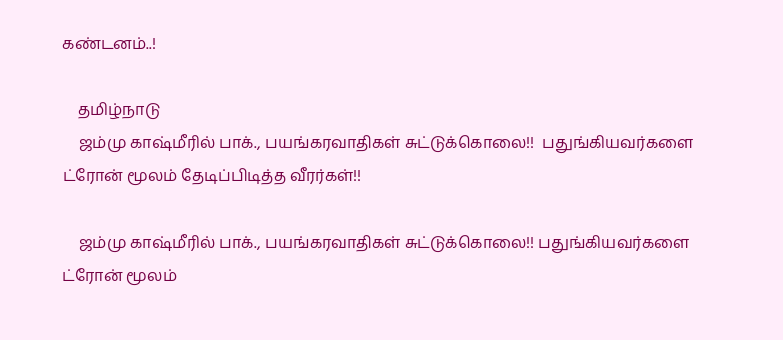கண்டனம்..!

    தமிழ்நாடு
    ஜம்மு காஷ்மீரில் பாக்., பயங்கரவாதிகள் சுட்டுக்கொலை!!  பதுங்கியவர்களை ட்ரோன் மூலம் தேடிப்பிடித்த வீரர்கள்!!

    ஜம்மு காஷ்மீரில் பாக்., பயங்கரவாதிகள் சுட்டுக்கொலை!! பதுங்கியவர்களை ட்ரோன் மூலம்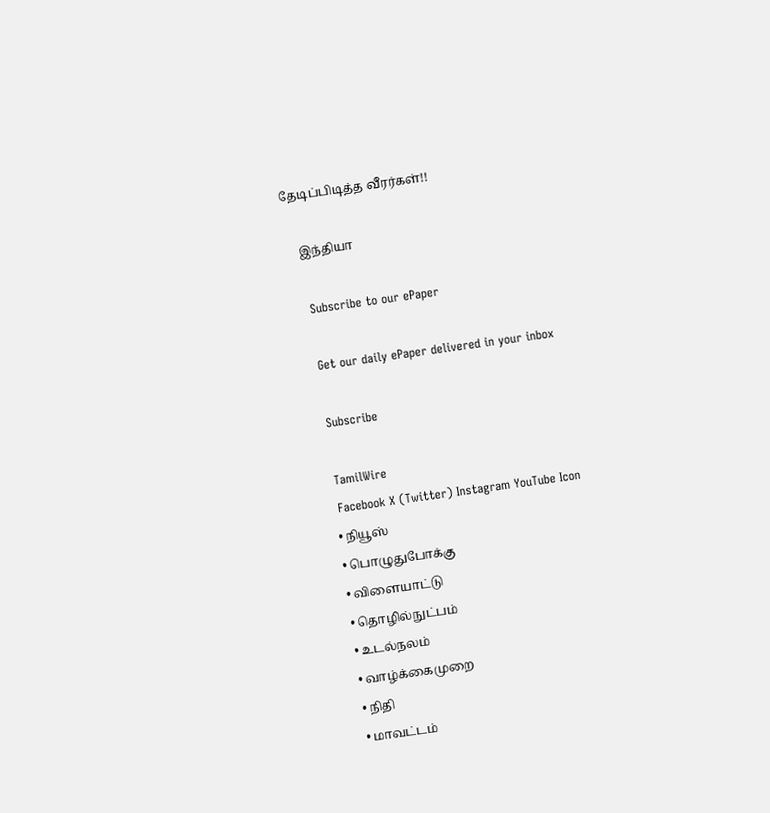தேடிப்பிடித்த வீரர்கள்!!

    இந்தியா

    Subscribe to our ePaper

    Get our daily ePaper delivered in your inbox

    Subscribe

    TamilWire
    Facebook X (Twitter) Instagram YouTube Icon
    • நியூஸ்
    • பொழுதுபோக்கு
    • விளையாட்டு
    • தொழில்நுட்பம்
    • உடல்நலம்
    • வாழ்க்கைமுறை
    • நிதி
    • மாவட்டம்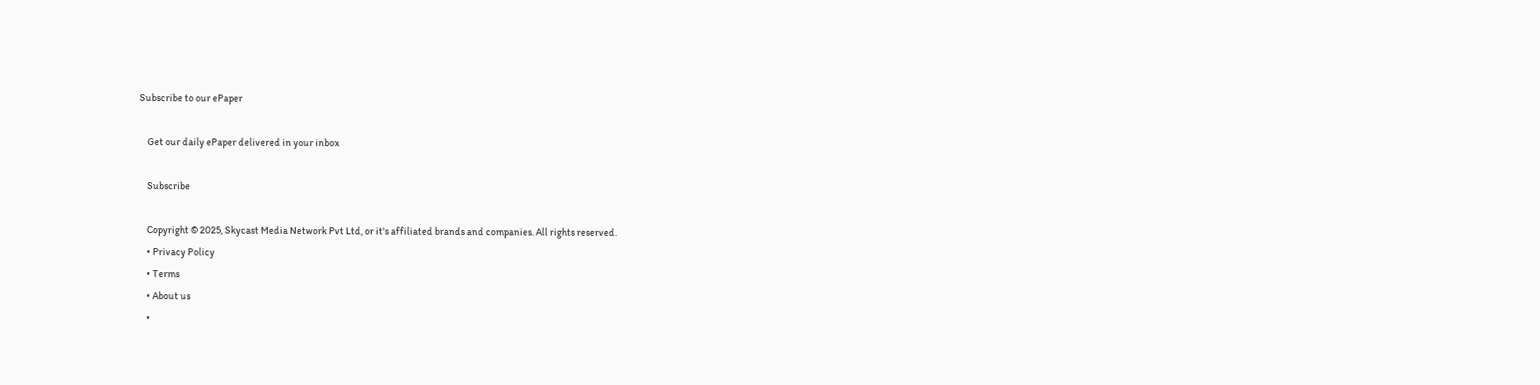Subscribe to our ePaper

    Get our daily ePaper delivered in your inbox

    Subscribe

    Copyright © 2025, Skycast Media Network Pvt Ltd, or it's affiliated brands and companies. All rights reserved.
    • Privacy Policy
    • Terms
    • About us
    •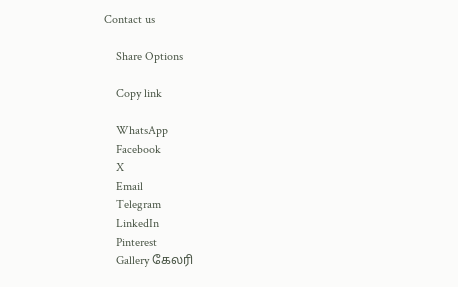Contact us

    Share Options

    Copy link

    WhatsApp
    Facebook
    X
    Email
    Telegram
    LinkedIn
    Pinterest
    Gallery கேலரி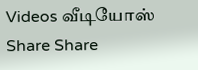Videos வீடியோஸ் Share Share